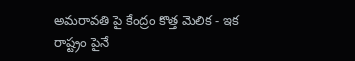అమరావతి పై కేంద్రం కొత్త మెలిక - ఇక రాష్ట్రం పైనే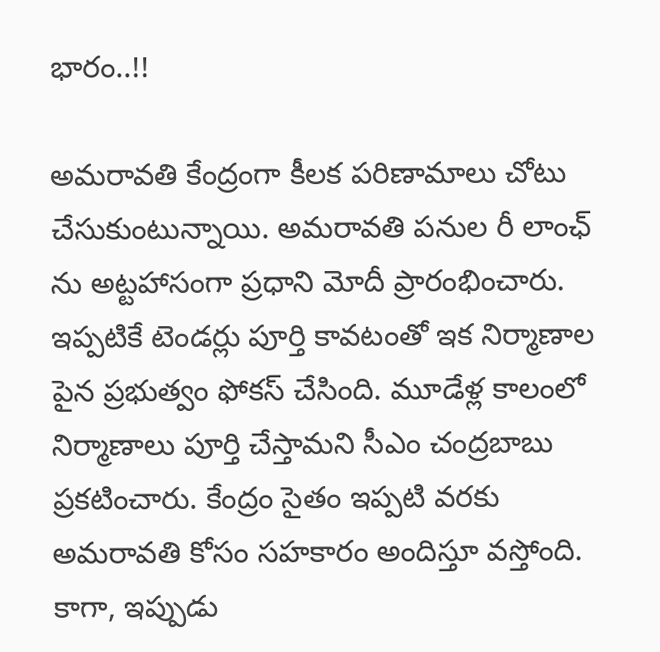భారం..!!

అమరావతి కేంద్రంగా కీలక పరిణామాలు చోటు చేసుకుంటున్నాయి. అమరావతి పనుల రీ లాంఛ్ ను అట్టహాసంగా ప్రధాని మోదీ ప్రారంభించారు. ఇప్పటికే టెండర్లు పూర్తి కావటంతో ఇక నిర్మాణాల పైన ప్రభుత్వం ఫోకస్ చేసింది. మూడేళ్ల కాలంలో నిర్మాణాలు పూర్తి చేస్తామని సీఎం చంద్రబాబు ప్రకటించారు. కేంద్రం సైతం ఇప్పటి వరకు అమరావతి కోసం సహకారం అందిస్తూ వస్తోంది. కాగా, ఇప్పుడు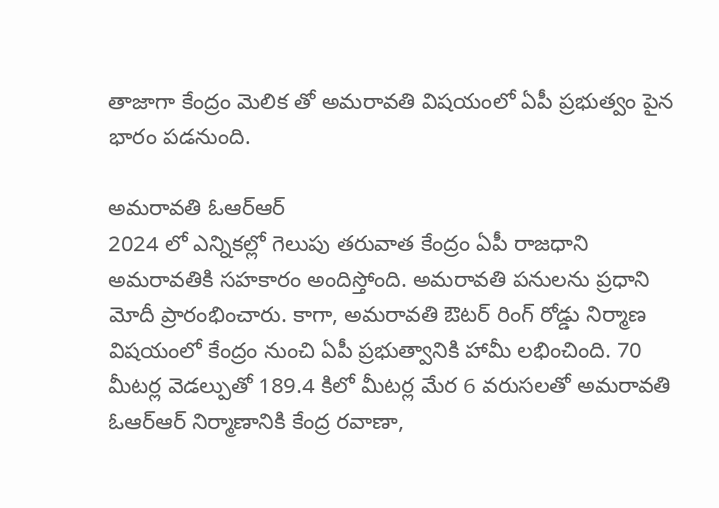తాజాగా కేంద్రం మెలిక తో అమరావతి విషయంలో ఏపీ ప్రభుత్వం పైన భారం పడనుంది.

అమరావతి ఓఆర్ఆర్
2024 లో ఎన్నికల్లో గెలుపు తరువాత కేంద్రం ఏపీ రాజధాని అమరావతికి సహకారం అందిస్తోంది. అమరావతి పనులను ప్రధాని మోదీ ప్రారంభించారు. కాగా, అమరావతి ఔటర్ రింగ్ రోడ్డు నిర్మాణ విషయంలో కేంద్రం నుంచి ఏపీ ప్రభుత్వానికి హామీ లభించింది. 70 మీటర్ల వెడల్పుతో 189.4 కిలో మీటర్ల మేర 6 వరుసలతో అమరావతి ఓఆర్‌ఆర్‌ నిర్మాణానికి కేంద్ర రవాణా,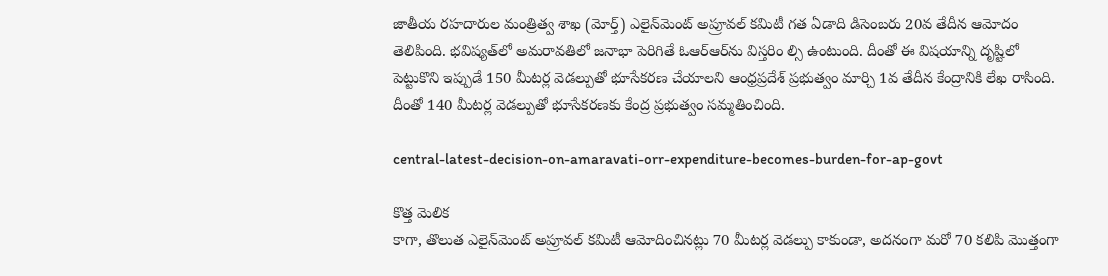జాతీయ రహదారుల మంత్రిత్వ శాఖ (మోర్త్‌) ఎలైన్‌మెంట్‌ అప్రూవల్‌ కమిటీ గత ఏడాది డిసెంబరు 20వ తేదీన ఆమోదం తెలిపింది. భవిష్యత్‌లో అమరావతిలో జనాభా పెరిగితే ఓఆర్‌ఆర్‌ను విస్తరిం ల్సి ఉంటుంది. దీంతో ఈ విషయాన్ని దృష్టిలో పెట్టుకొని ఇప్పుడే 150 మీటర్ల వెడల్పుతో భూసేకరణ చేయాలని ఆంధ్రప్రదేశ్ ప్రభుత్వం మార్చి 1వ తేదీన కేంద్రానికి లేఖ రాసింది. దీంతో 140 మీటర్ల వెడల్పుతో భూసేకరణకు కేంద్ర ప్రభుత్వం సమ్మతించింది.

central-latest-decision-on-amaravati-orr-expenditure-becomes-burden-for-ap-govt

కొత్త మెలిక
కాగా, తొలుత ఎలైన్‌మెంట్‌ అప్రూవల్‌ కమిటీ ఆమోదించినట్లు 70 మీటర్ల వెడల్పు కాకుండా, అదనంగా మరో 70 కలిపి మొత్తంగా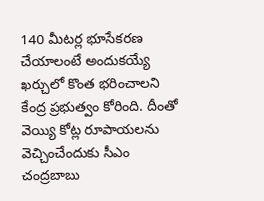140 మీటర్ల భూసేకరణ చేయాలంటే అందుకయ్యే ఖర్చులో కొంత భరించాలని కేంద్ర ప్రభుత్వం కోరింది. దీంతో వెయ్యి కోట్ల రూపాయలను వెచ్చించేందుకు సీఎం చంద్రబాబు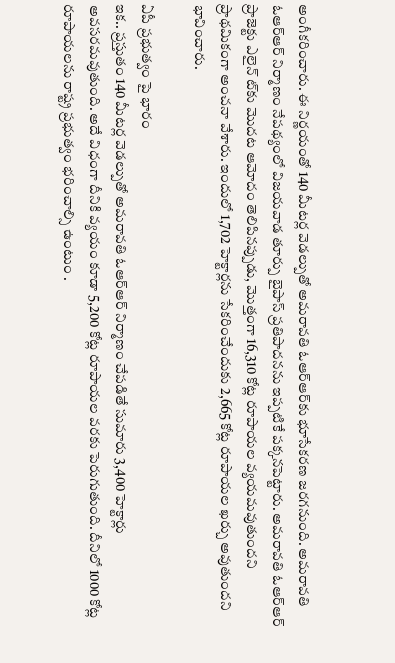అంగీకరించారు. ఈ నిర్ణయంతో 140 మీటర్ల వెడల్పుతో అమరావతి ఓఆర్‌ఆర్‌కు భూసేకరణ జరగనుంది. అమరావతి ఓఆర్‌ఆర్‌ నిర్మాణం నేపథ్యంలో విజయవాడ తూర్పు బైపాస్‌ ప్రతిపాదనను ఇప్పటికే పక్కనపెట్టారు. అమరావతి ఓఆర్‌ఆర్‌ ప్రాజెక్టు ఎలైన్‌ ట్‌కు మొదట ఆమోదం తెలిపినప్పుడు, మొత్తంగా 16,310 కోట్ల రూపాయల వ్యయమవుతుందని ప్రాథమికంగా అంచనా వేశారు. ఇందులో 1,702 హెక్టార్లను సేకరించేందుకు 2,665 కోట్ల రూపాయల ఖర్చు అవుతుందని భావించారు.

ఏపీ ప్రభుత్వం పై భారం
ఇక.. ప్రస్తుతం 140 మీటర్ల వెడల్పుతో అమరావతి ఓఆర్ఆర్ నిర్మాణం చేపడితే సుమారు 3,400 హెక్టార్లు అవసరమవుతుంది. అదే విధంగా దీనికి వ్యయం కూడా 5,200 కోట్ల రూపాయల వరకు పెరుగుతుంది. దీనిలో 1000 కోట్ల రూపాయలను రాష్ట్ర ప్రభుత్వం భరించాల్సి ఉంటుం .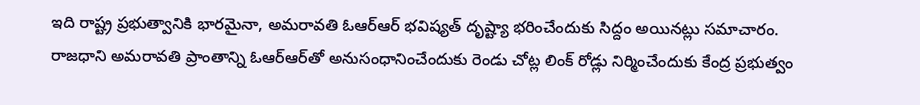ఇది రాష్ట్ర ప్రభుత్వానికి భారమైనా, అమరావతి ఓఆర్‌ఆర్‌ భవిష్యత్‌ దృష్ట్యా భరించేందుకు సిద్దం అయినట్లు సమాచారం. రాజధాని అమరావతి ప్రాంతాన్ని ఓఆర్‌ఆర్‌తో అనుసంధానించేందుకు రెండు చోట్ల లింక్‌ రోడ్లు నిర్మించేందుకు కేంద్ర ప్రభుత్వం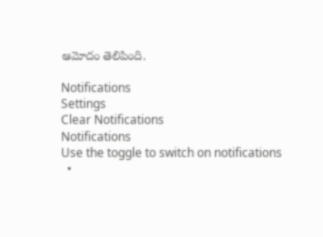ఆమోదం తెలిపింది.

Notifications
Settings
Clear Notifications
Notifications
Use the toggle to switch on notifications
  •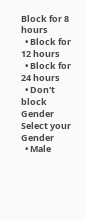Block for 8 hours
  • Block for 12 hours
  • Block for 24 hours
  • Don't block
Gender
Select your Gender
  • Male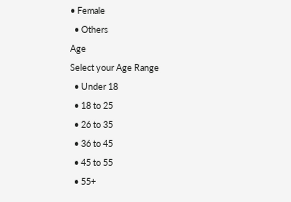• Female
  • Others
Age
Select your Age Range
  • Under 18
  • 18 to 25
  • 26 to 35
  • 36 to 45
  • 45 to 55
  • 55+